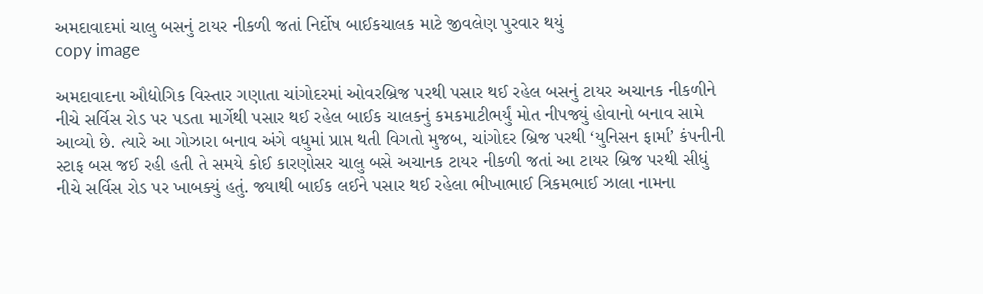અમદાવાદમાં ચાલુ બસનું ટાયર નીકળી જતાં નિર્દોષ બાઈકચાલક માટે જીવલેણ પુરવાર થયું
copy image

અમદાવાદના ઔદ્યોગિક વિસ્તાર ગણાતા ચાંગોદરમાં ઓવરબ્રિજ પરથી પસાર થઈ રહેલ બસનું ટાયર અચાનક નીકળીને નીચે સર્વિસ રોડ પર પડતા માર્ગેથી પસાર થઈ રહેલ બાઈક ચાલકનું કમકમાટીભર્યું મોત નીપજ્યું હોવાનો બનાવ સામે આવ્યો છે. ત્યારે આ ગોઝારા બનાવ અંગે વધુમાં પ્રાપ્ત થતી વિગતો મુજબ, ચાંગોદર બ્રિજ પરથી ‘યુનિસન ફાર્મા’ કંપનીની સ્ટાફ બસ જઈ રહી હતી તે સમયે કોઈ કારણોસર ચાલુ બસે અચાનક ટાયર નીકળી જતાં આ ટાયર બ્રિજ પરથી સીધું નીચે સર્વિસ રોડ પર ખાબક્યું હતું. જ્યાથી બાઈક લઈને પસાર થઈ રહેલા ભીખાભાઈ ત્રિકમભાઈ ઝાલા નામના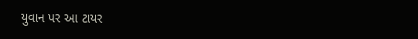યુવાન પર આ ટાયર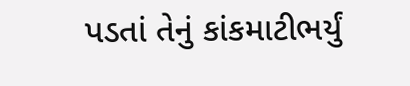પડતાં તેનું કાંકમાટીભર્યું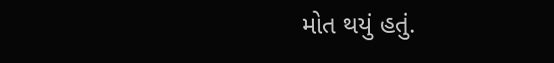મોત થયું હતું.